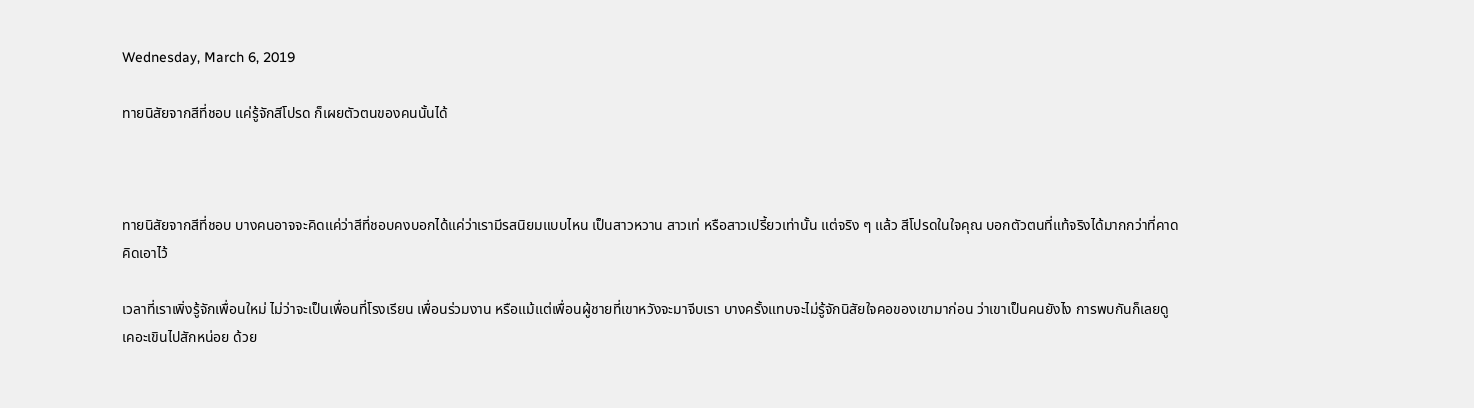Wednesday, March 6, 2019

ทายนิสัยจากสีที่ชอบ แค่รู้จักสีโปรด ก็เผยตัวตนของคนนั้นได้



ทายนิสัยจากสีที่ชอบ บางคนอาจจะคิดแค่ว่าสีที่ชอบคงบอกได้แค่ว่าเรามีรสนิยมแบบไหน เป็นสาวหวาน สาวเท่ หรือสาวเปรี้ยวเท่านั้น แต่จริง ๆ แล้ว สีโปรดในใจคุณ บอกตัวตนที่แท้จริงได้มากกว่าที่คาดคิดเอาไว้

เวลาที่เราเพิ่งรู้จักเพื่อนใหม่ ไม่ว่าจะเป็นเพื่อนที่โรงเรียน เพื่อนร่วมงาน หรือแม้แต่เพื่อนผู้ชายที่เขาหวังจะมาจีบเรา บางครั้งแทบจะไม่รู้จักนิสัยใจคอของเขามาก่อน ว่าเขาเป็นคนยังไง การพบกันก็เลยดูเคอะเขินไปสักหน่อย ด้วย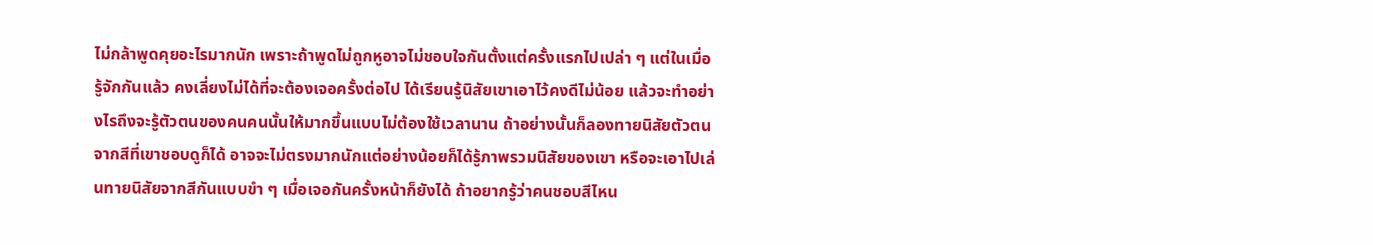ไม่กล้าพูดคุยอะไรมากนัก เพราะถ้าพูดไม่ถูกหูอาจไม่ชอบใจกันตั้งแต่ครั้งแรกไปเปล่า ๆ แต่ในเมื่อรู้จักกันแล้ว คงเลี่ยงไม่ได้ที่จะต้องเจอครั้งต่อไป ได้เรียนรู้นิสัยเขาเอาไว้คงดีไม่น้อย แล้วจะทำอย่างไรถึงจะรู้ตัวตนของคนคนนั้นให้มากขึ้นแบบไม่ต้องใช้เวลานาน ถ้าอย่างนั้นก็ลองทายนิสัยตัวตนจากสีที่เขาชอบดูก็ได้ อาจจะไม่ตรงมากนักแต่อย่างน้อยก็ได้รู้ภาพรวมนิสัยของเขา หรือจะเอาไปเล่นทายนิสัยจากสีกันแบบขำ ๆ เมื่อเจอกันครั้งหน้าก็ยังได้ ถ้าอยากรู้ว่าคนชอบสีไหน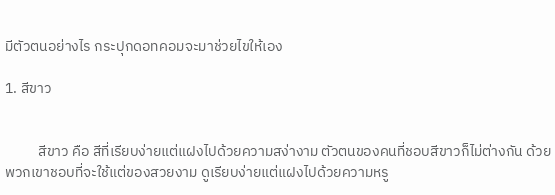มีตัวตนอย่างไร กระปุกดอทคอมจะมาช่วยไขให้เอง

1. สีขาว


          สีขาว คือ สีที่เรียบง่ายแต่แฝงไปด้วยความสง่างาม ตัวตนของคนที่ชอบสีขาวก็ไม่ต่างกัน ด้วยพวกเขาชอบที่จะใช้แต่ของสวยงาม ดูเรียบง่ายแต่แฝงไปด้วยความหรู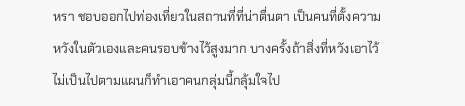หรา ชอบออกไปท่องเที่ยวในสถานที่ที่น่าตื่นตา เป็นคนที่ตั้งความหวังในตัวเองและคนรอบข้างไว้สูงมาก บางครั้งถ้าสิ่งที่หวังเอาไว้ไม่เป็นไปตามแผนก็ทำเอาคนกลุ่มนี้กลุ้มใจไป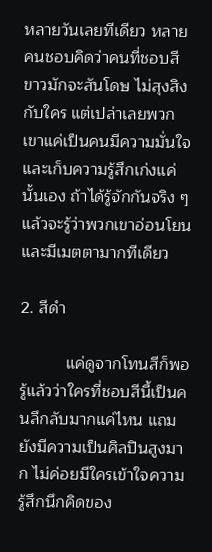หลายวันเลยทีเดียว หลายคนชอบคิดว่าคนที่ชอบสีขาวมักจะสันโดษ ไม่สุงสิงกับใคร แต่เปล่าเลยพวกเขาแค่เป็นคนมีความมั่นใจและเก็บความรู้สึกเก่งแค่นั้นเอง ถ้าได้รู้จักกันจริง ๆ แล้วจะรู้ว่าพวกเขาอ่อนโยนและมีเมตตามากทีเดียว

2. สีดำ

          แค่ดูจากโทนสีก็พอรู้แล้วว่าใครที่ชอบสีนี้เป็นคนลึกลับมากแค่ไหน แถมยังมีความเป็นศิลปินสูงมาก ไม่ค่อยมีใครเข้าใจความรู้สึกนึกคิดของ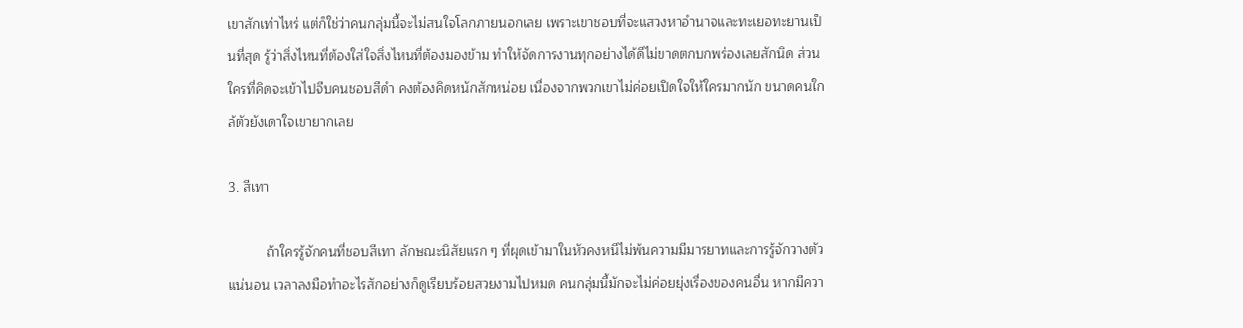เขาสักเท่าไหร่ แต่ก็ใช่ว่าคนกลุ่มนี้จะไม่สนใจโลกภายนอกเลย เพราะเขาชอบที่จะแสวงหาอำนาจและทะเยอทะยานเป็นที่สุด รู้ว่าสิ่งไหนที่ต้องใส่ใจสิ่งไหนที่ต้องมองข้าม ทำให้จัดการงานทุกอย่างได้ดีไม่ขาดตกบกพร่องเลยสักนิด ส่วนใครที่คิดจะเข้าไปจีบคนชอบสีดำ คงต้องคิดหนักสักหน่อย เนื่องจากพวกเขาไม่ค่อยเปิดใจให้ใครมากนัก ขนาดคนใกล้ตัวยังเดาใจเขายากเลย

3. สีเทา

          ถ้าใครรู้จักคนที่ชอบสีเทา ลักษณะนิสัยแรก ๆ ที่ผุดเข้ามาในหัวคงหนีไม่พ้นความมีมารยาทและการรู้จักวางตัวแน่นอน เวลาลงมือทำอะไรสักอย่างก็ดูเรียบร้อยสวยงามไปหมด คนกลุ่มนี้มักจะไม่ค่อยยุ่งเรื่องของคนอื่น หากมีควา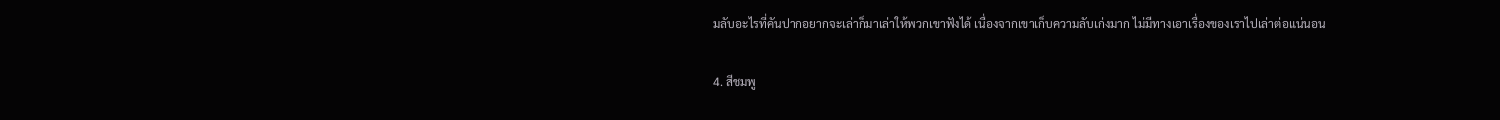มลับอะไรที่คันปากอยากจะเล่าก็มาเล่าให้พวกเขาฟังได้ เนื่องจากเขาเก็บความลับเก่งมาก ไม่มีทางเอาเรื่องของเราไปเล่าต่อแน่นอน

4. สีชมพู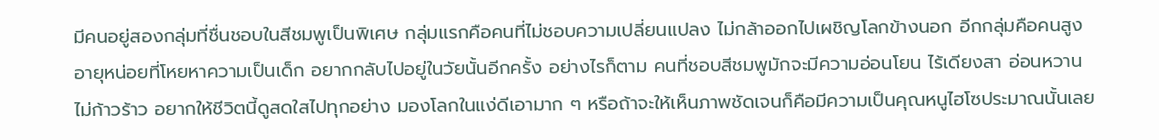มีคนอยู่สองกลุ่มที่ชื่นชอบในสีชมพูเป็นพิเศษ กลุ่มแรกคือคนที่ไม่ชอบความเปลี่ยนแปลง ไม่กล้าออกไปเผชิญโลกข้างนอก อีกกลุ่มคือคนสูงอายุหน่อยที่โหยหาความเป็นเด็ก อยากกลับไปอยู่ในวัยนั้นอีกครั้ง อย่างไรก็ตาม คนที่ชอบสีชมพูมักจะมีความอ่อนโยน ไร้เดียงสา อ่อนหวาน ไม่ก้าวร้าว อยากให้ชีวิตนี้ดูสดใสไปทุกอย่าง มองโลกในแง่ดีเอามาก ๆ หรือถ้าจะให้เห็นภาพชัดเจนก็คือมีความเป็นคุณหนูไฮโซประมาณนั้นเลย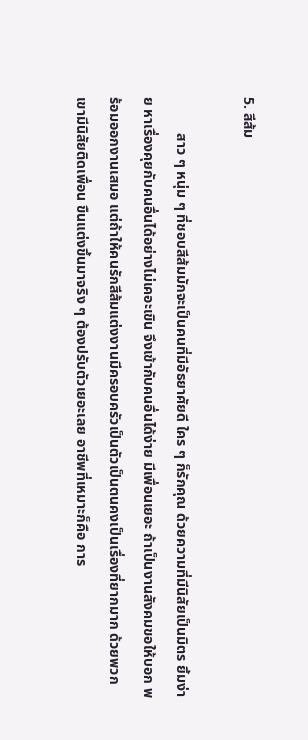5. สีส้ม

          สาว ๆ หนุ่ม ๆ ที่ชอบสีส้มมักจะเป็นคนที่มีอัธยาศัยดี ใคร ๆ ก็รักคุณ ด้วยความที่มีนิสัยเป็นมิตร ยิ้มง่าย หาเรื่องคุยกับคนอื่นได้อย่างไม่เคอะเขิน จึงเข้ากับคนอื่นได้ง่าย มีเพื่อนเยอะ ถ้าเป็นงานสังคมขอให้บอก พร้อมออกงานเสมอ แต่ถ้าให้คนรักสีส้มแต่งงานมีครอบครัวเป็นตัวเป็นตนคงเป็นเรื่องที่ยากมาก ด้วยพวกเขามีนิสัยติดเพื่อน ขืนแต่งขึ้นมาจริง ๆ ต้องปรับตัวเยอะเลย อาชีพที่เหมาะก็คือ การ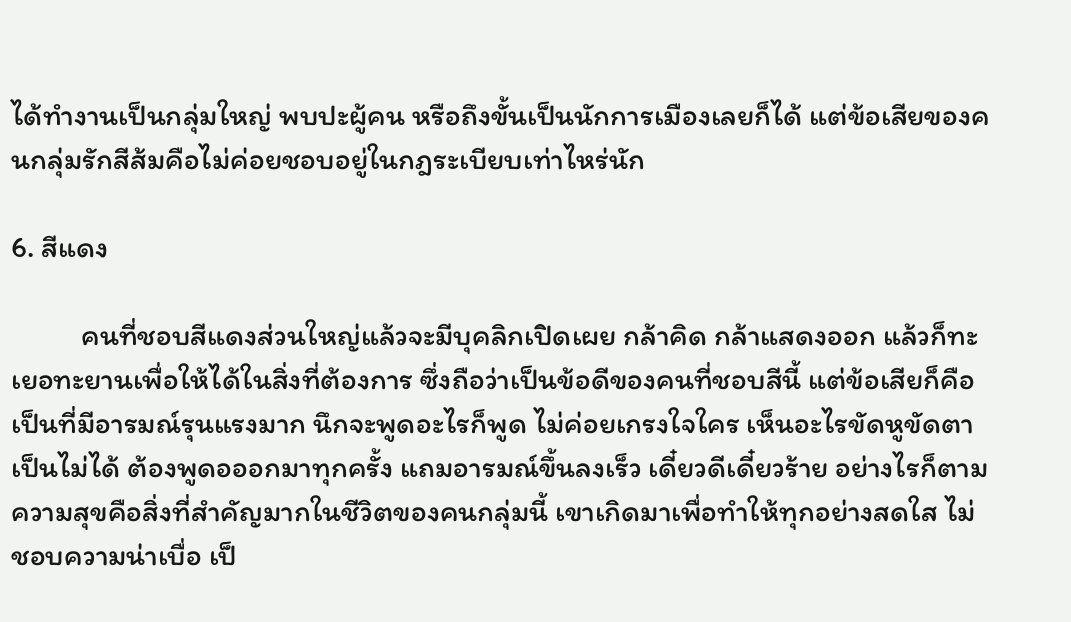ได้ทำงานเป็นกลุ่มใหญ่ พบปะผู้คน หรือถึงขั้นเป็นนักการเมืองเลยก็ได้ แต่ข้อเสียของคนกลุ่มรักสีส้มคือไม่ค่อยชอบอยู่ในกฎระเบียบเท่าไหร่นัก

6. สีแดง

          คนที่ชอบสีแดงส่วนใหญ่แล้วจะมีบุคลิกเปิดเผย กล้าคิด กล้าแสดงออก แล้วก็ทะเยอทะยานเพื่อให้ได้ในสิ่งที่ต้องการ ซึ่งถือว่าเป็นข้อดีของคนที่ชอบสีนี้ แต่ข้อเสียก็คือเป็นที่มีอารมณ์รุนแรงมาก นึกจะพูดอะไรก็พูด ไม่ค่อยเกรงใจใคร เห็นอะไรขัดหูขัดตาเป็นไม่ได้ ต้องพูดอออกมาทุกครั้ง แถมอารมณ์ขึ้นลงเร็ว เดี๋ยวดีเดี๋ยวร้าย อย่างไรก็ตาม ความสุขคือสิ่งที่สำคัญมากในชีวิตของคนกลุ่มนี้ เขาเกิดมาเพื่อทำให้ทุกอย่างสดใส ไม่ชอบความน่าเบื่อ เป็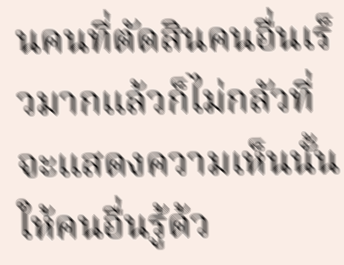นคนที่ตัดสินคนอื่นเร็วมากแล้วก็ไม่กลัวที่จะแสดงความเห็นนั้นให้คนอื่นรู้ด้ว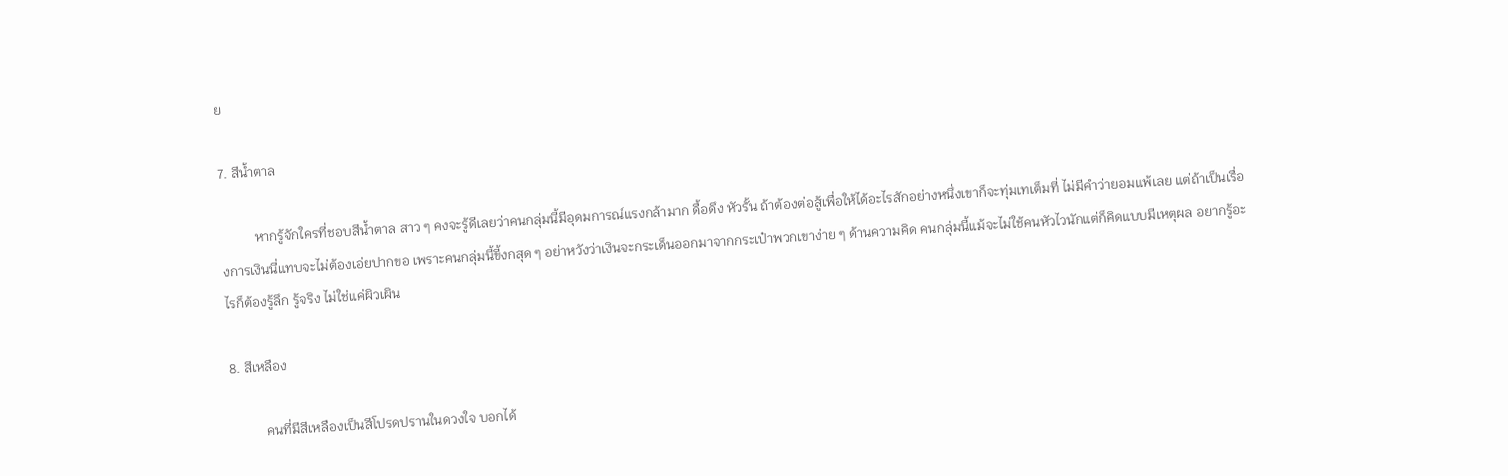ย

7. สีน้ำตาล

          หากรู้จักใครที่ชอบสีน้ำตาล สาว ๆ คงจะรู้ดีเลยว่าคนกลุ่มนี้มีอุดมการณ์แรงกล้ามาก ดื้อดึง หัวรั้น ถ้าต้องต่อสู้เพื่อให้ได้อะไรสักอย่างหนึ่งเขาก็จะทุ่มเทเต็มที่ ไม่มีคำว่ายอมแพ้เลย แต่ถ้าเป็นเรื่องการเงินนี่แทบจะไม่ต้องเอ่ยปากขอ เพราะคนกลุ่มนี้ขี้งกสุด ๆ อย่าหวังว่าเงินจะกระเด็นออกมาจากกระเป๋าพวกเขาง่าย ๆ ด้านความคิด คนกลุ่มนี้แม้จะไม่ใช้คนหัวไวนักแต่ก็คิดแบบมีเหตุผล อยากรู้อะไรก็ต้องรู้ลึก รู้จริง ไม่ใช่แค่ผิวเผิน

8. สีเหลือง

          คนที่มีสีเหลืองเป็นสีโปรดปรานในดวงใจ บอกได้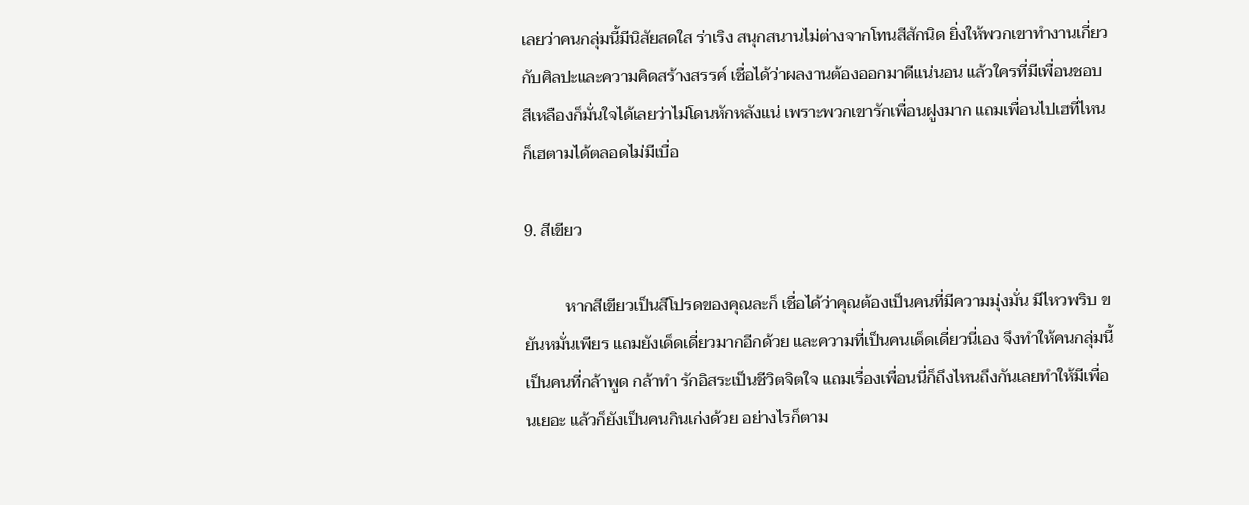เลยว่าคนกลุ่มนี้มีนิสัยสดใส ร่าเริง สนุกสนานไม่ต่างจากโทนสีสักนิด ยิ่งให้พวกเขาทำงานเกี่ยวกับศิลปะและความคิดสร้างสรรค์ เชื่อได้ว่าผลงานต้องออกมาดีแน่นอน แล้วใครที่มีเพื่อนชอบสีเหลืองก็มั่นใจได้เลยว่าไม่โดนหักหลังแน่ เพราะพวกเขารักเพื่อนฝูงมาก แถมเพื่อนไปเฮที่ไหนก็เฮตามได้ตลอดไม่มีเบื่อ

9. สีเขียว

          หากสีเขียวเป็นสีโปรดของคุณละก็ เชื่อได้ว่าคุณต้องเป็นคนที่มีความมุ่งมั่น มีไหวพริบ ขยันหมั่นเพียร แถมยังเด็ดเดี่ยวมากอีกด้วย และความที่เป็นคนเด็ดเดี่ยวนี่เอง จึงทำให้คนกลุ่มนี้เป็นคนที่กล้าพูด กล้าทำ รักอิสระเป็นชีวิตจิตใจ แถมเรื่องเพื่อนนี่ก็ถึงไหนถึงกันเลยทำให้มีเพื่อนเยอะ แล้วก็ยังเป็นคนกินเก่งด้วย อย่างไรก็ตาม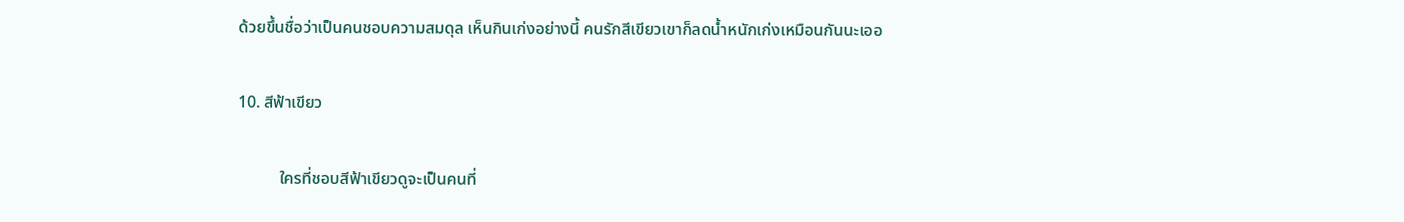ด้วยขึ้นชื่อว่าเป็นคนชอบความสมดุล เห็นกินเก่งอย่างนี้ คนรักสีเขียวเขาก็ลดน้ำหนักเก่งเหมือนกันนะเออ

10. สีฟ้าเขียว

          ใครที่ชอบสีฟ้าเขียวดูจะเป็นคนที่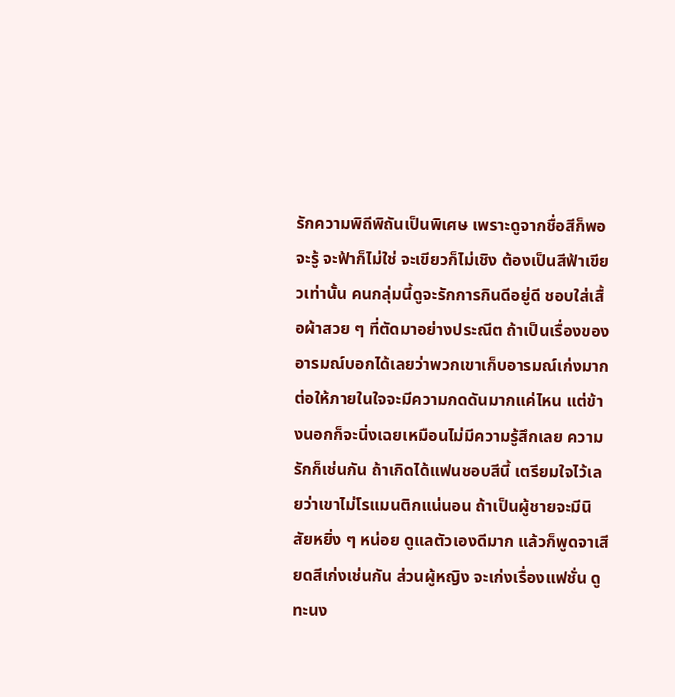รักความพิถีพิถันเป็นพิเศษ เพราะดูจากชื่อสีก็พอจะรู้ จะฟ้าก็ไม่ใช่ จะเขียวก็ไม่เชิง ต้องเป็นสีฟ้าเขียวเท่านั้น คนกลุ่มนี้ดูจะรักการกินดีอยู่ดี ชอบใส่เสื้อผ้าสวย ๆ ที่ตัดมาอย่างประณีต ถ้าเป็นเรื่องของอารมณ์บอกได้เลยว่าพวกเขาเก็บอารมณ์เก่งมาก ต่อให้ภายในใจจะมีความกดดันมากแค่ไหน แต่ข้างนอกก็จะนิ่งเฉยเหมือนไม่มีความรู้สึกเลย ความรักก็เช่นกัน ถ้าเกิดได้แฟนชอบสีนี้ เตรียมใจไว้เลยว่าเขาไม่โรแมนติกแน่นอน ถ้าเป็นผู้ชายจะมีนิสัยหยิ่ง ๆ หน่อย ดูแลตัวเองดีมาก แล้วก็พูดจาเสียดสีเก่งเช่นกัน ส่วนผู้หญิง จะเก่งเรื่องแฟชั่น ดูทะนง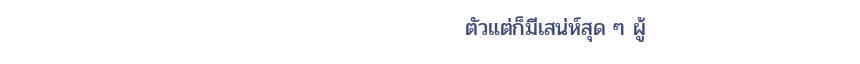ตัวแต่ก็มีเสน่ห์สุด ๆ ผู้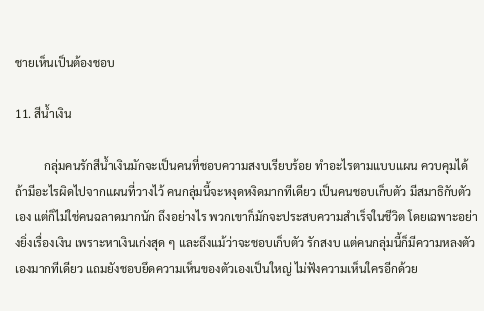ชายเห็นเป็นต้องชอบ

11. สีน้ำเงิน

          กลุ่มคนรักสีน้ำเงินมักจะเป็นคนที่ชอบความสงบเรียบร้อย ทำอะไรตามแบบแผน ควบคุมได้ ถ้ามีอะไรผิดไปจากแผนที่วางไว้ คนกลุ่มนี้จะหงุดหงิดมากทีเดียว เป็นคนชอบเก็บตัว มีสมาธิกับตัวเอง แต่ก็ไม่ใช่คนฉลาดมากนัก ถึงอย่างไร พวกเขาก็มักจะประสบความสำเร็จในชีวิต โดยเฉพาะอย่างยิ่งเรื่องเงิน เพราะหาเงินเก่งสุด ๆ และถึงแม้ว่าจะชอบเก็บตัว รักสงบ แต่คนกลุ่มนี้ก็มีความหลงตัวเองมากทีเดียว แถมยังชอบยึดความเห็นของตัวเองเป็นใหญ่ ไม่ฟังความเห็นใครอีกด้วย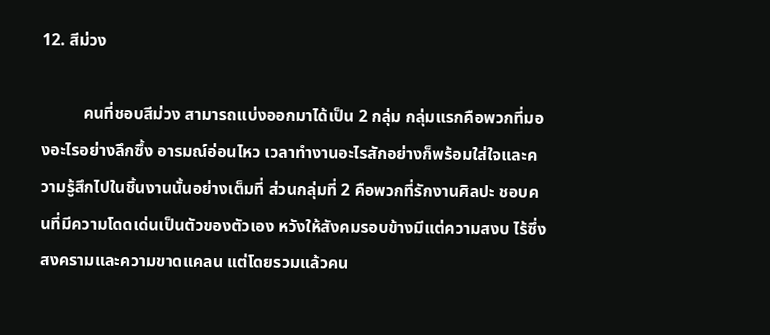12. สีม่วง

          คนที่ชอบสีม่วง สามารถแบ่งออกมาได้เป็น 2 กลุ่ม กลุ่มแรกคือพวกที่มองอะไรอย่างลึกซึ้ง อารมณ์อ่อนไหว เวลาทำงานอะไรสักอย่างก็พร้อมใส่ใจและความรู้สึกไปในชิ้นงานนั้นอย่างเต็มที่ ส่วนกลุ่มที่ 2 คือพวกที่รักงานศิลปะ ชอบคนที่มีความโดดเด่นเป็นตัวของตัวเอง หวังให้สังคมรอบข้างมีแต่ความสงบ ไร้ซึ่งสงครามและความขาดแคลน แต่โดยรวมแล้วคน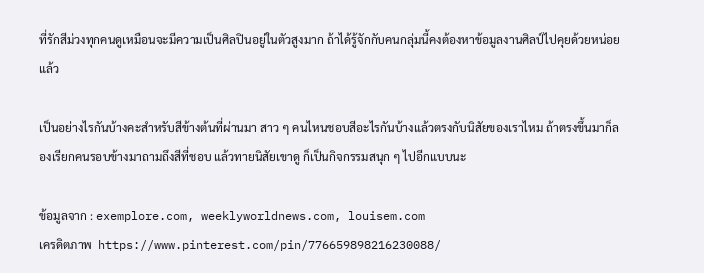ที่รักสีม่วงทุกคนดูเหมือนจะมีความเป็นศิลปินอยู่ในตัวสูงมาก ถ้าได้รู้จักกับคนกลุ่มนี้คงต้องหาข้อมูลงานศิลป์ไปคุยด้วยหน่อยแล้ว

เป็นอย่างไรกันบ้างคะสำหรับสีข้างต้นที่ผ่านมา สาว ๆ คนไหนชอบสีอะไรกันบ้างแล้วตรงกับนิสัยของเราไหม ถ้าตรงขึ้นมาก็ลองเรียกคนรอบข้างมาถามถึงสีที่ชอบ แล้วทายนิสัยเขาดู ก็เป็นกิจกรรมสนุก ๆ ไปอีกแบบนะ

ข้อมูลจาก : exemplore.com, weeklyworldnews.com, louisem.com
เครดิตภาพ  https://www.pinterest.com/pin/776659898216230088/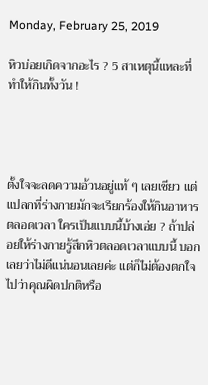Monday, February 25, 2019

หิวบ่อยเกิดจากอะไร ? 5 สาเหตุนี้แหละที่ทำให้กินทั้งวัน !




ตั้งใจจะลดความอ้วนอยู่แท้ ๆ เลยเชียว แต่แปลกที่ร่างกายมักจะเรียกร้องให้กินอาหารตลอดเวลา ใครเป็นแบบนี้บ้างเอ่ย ? ถ้าปล่อยให้ร่างกายรู้สึกหิวตลอดเวลาแบบนี้ บอกเลยว่าไม่ดีแน่นอนเลยค่ะ แต่ก็ไม่ต้องตกใจไปว่าคุณผิดปกติหรือ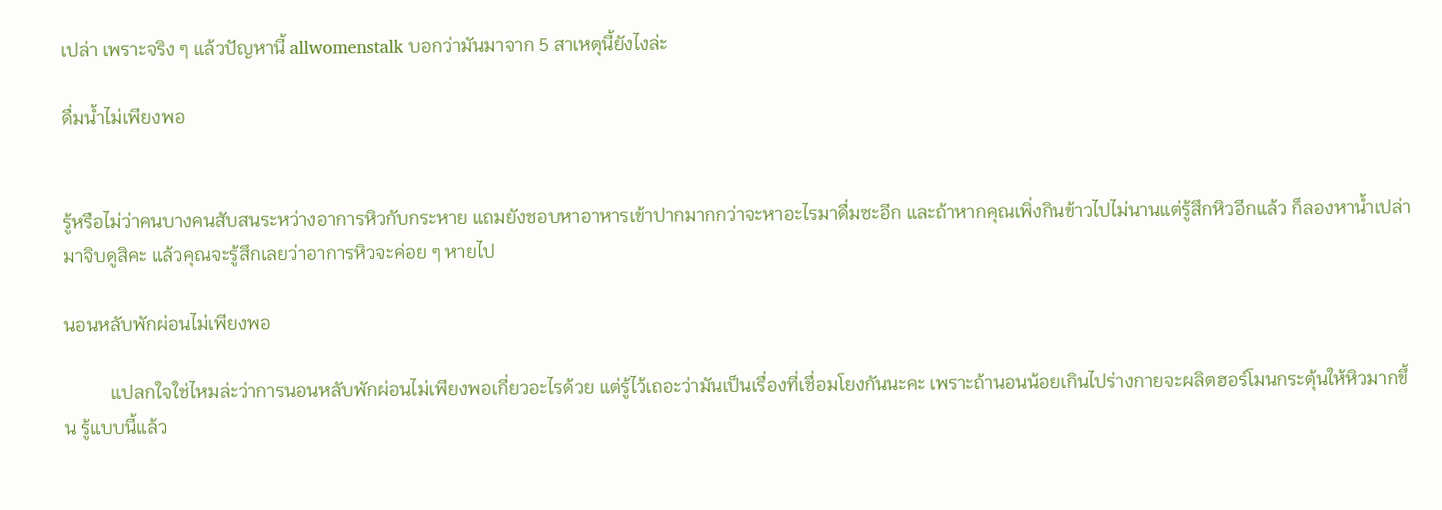เปล่า เพราะจริง ๆ แล้วปัญหานี้ allwomenstalk บอกว่ามันมาจาก 5 สาเหตุนี้ยังไงล่ะ

ดื่มน้ำไม่เพียงพอ


รู้หรือไม่ว่าคนบางคนสับสนระหว่างอาการหิวกับกระหาย แถมยังชอบหาอาหารเข้าปากมากกว่าจะหาอะไรมาดื่มซะอีก และถ้าหากคุณเพิ่งกินข้าวไปไม่นานแต่รู้สึกหิวอีกแล้ว ก็ลองหาน้ำเปล่ามาจิบดูสิคะ แล้วคุณจะรู้สึกเลยว่าอาการหิวจะค่อย ๆ หายไป

นอนหลับพักผ่อนไม่เพียงพอ

          แปลกใจใช่ไหมล่ะว่าการนอนหลับพักผ่อนไม่เพียงพอเกี่ยวอะไรด้วย แต่รู้ไว้เถอะว่ามันเป็นเรื่องที่เชื่อมโยงกันนะคะ เพราะถ้านอนน้อยเกินไปร่างกายจะผลิตฮอร์โมนกระตุ้นให้หิวมากขึ้น รู้แบบนี้แล้ว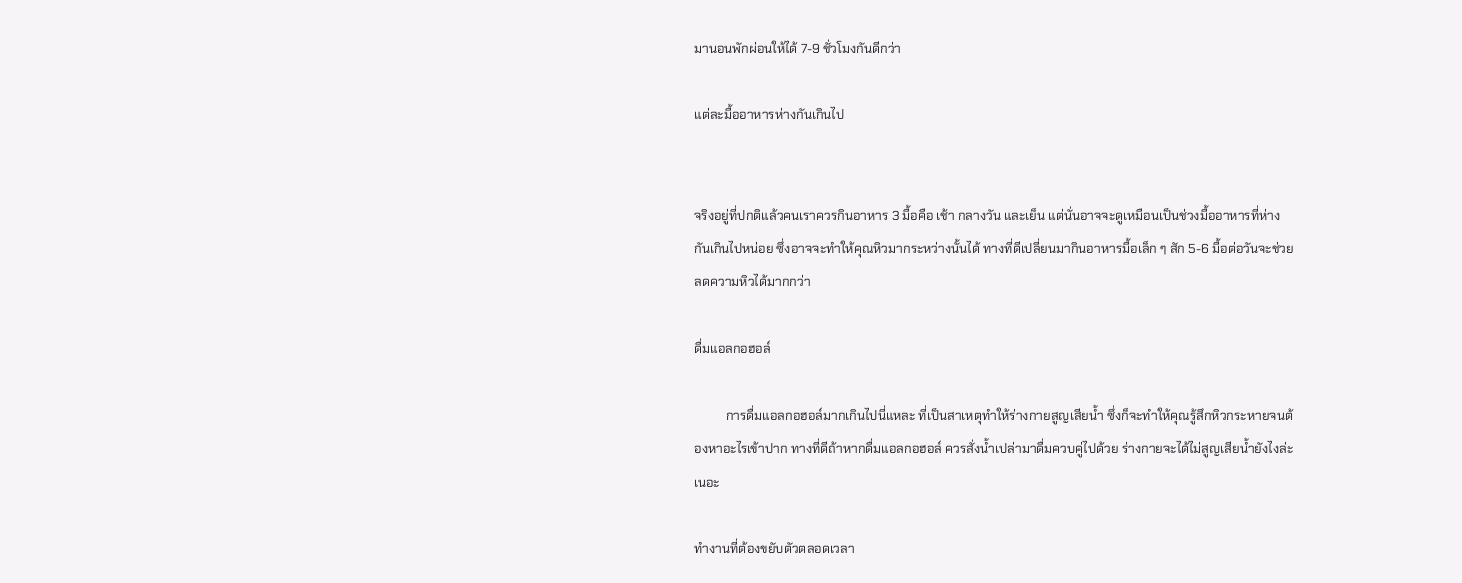มานอนพักผ่อนให้ได้ 7-9 ชั่วโมงกันดีกว่า

แต่ละมื้ออาหารห่างกันเกินไป


จริงอยู่ที่ปกติแล้วคนเราควรกินอาหาร 3 มื้อคือ เช้า กลางวัน และเย็น แต่นั่นอาจจะดูเหมือนเป็นช่วงมื้ออาหารที่ห่างกันเกินไปหน่อย ซึ่งอาจจะทำให้คุณหิวมากระหว่างนั้นได้ ทางที่ดีเปลี่ยนมากินอาหารมื้อเล็ก ๆ สัก 5-6 มื้อต่อวันจะช่วยลดความหิวได้มากกว่า

ดื่มแอลกอฮอล์

          การดื่มแอลกอฮอล์มากเกินไปนี่แหละ ที่เป็นสาเหตุทำให้ร่างกายสูญเสียน้ำ ซึ่งก็จะทำให้คุณรู้สึกหิวกระหายจนต้องหาอะไรเข้าปาก ทางที่ดีถ้าหากดื่มแอลกอฮอล์ ควรสั่งน้ำเปล่ามาดื่มควบคู่ไปด้วย ร่างกายจะได้ไม่สูญเสียน้ำยังไงล่ะเนอะ

ทำงานที่ต้องขยับตัวตลอดเวลา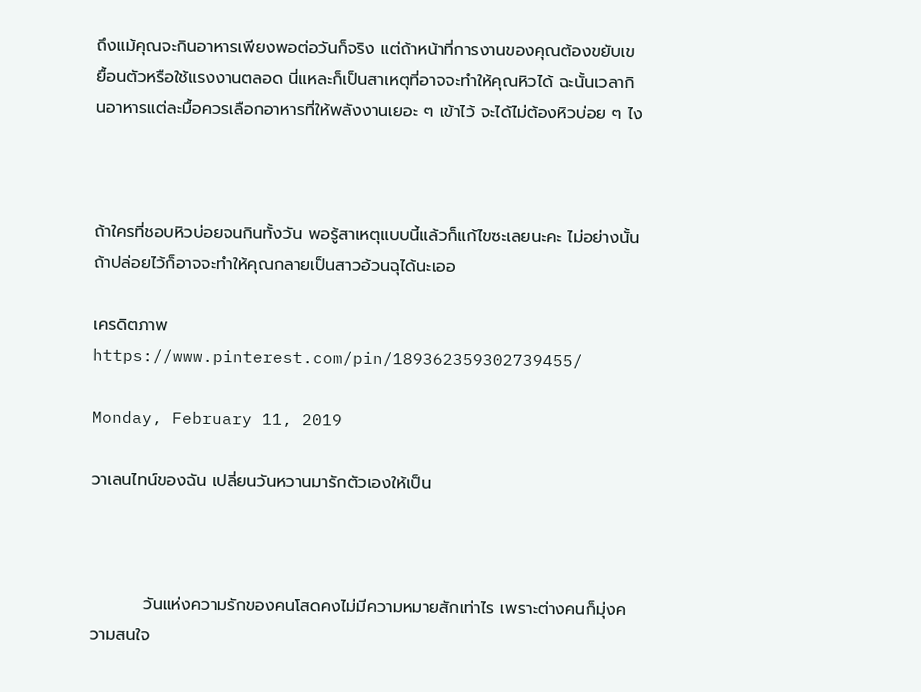ถึงแม้คุณจะกินอาหารเพียงพอต่อวันก็จริง แต่ถ้าหน้าที่การงานของคุณต้องขยับเขยื้อนตัวหรือใช้แรงงานตลอด นี่แหละก็เป็นสาเหตุที่อาจจะทำให้คุณหิวได้ ฉะนั้นเวลากินอาหารแต่ละมื้อควรเลือกอาหารที่ให้พลังงานเยอะ ๆ เข้าไว้ จะได้ไม่ต้องหิวบ่อย ๆ ไง



ถ้าใครที่ชอบหิวบ่อยจนกินทั้งวัน พอรู้สาเหตุแบบนี้แล้วก็แก้ไขซะเลยนะคะ ไม่อย่างนั้นถ้าปล่อยไว้ก็อาจจะทำให้คุณกลายเป็นสาวอ้วนฉุได้นะเออ

เครดิตภาพ https://www.pinterest.com/pin/189362359302739455/

Monday, February 11, 2019

วาเลนไทน์ของฉัน เปลี่ยนวันหวานมารักตัวเองให้เป็น



         วันแห่งความรักของคนโสดคงไม่มีความหมายสักเท่าไร เพราะต่างคนก็มุ่งความสนใจ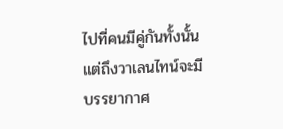ไปที่คนมีคู่กันทั้งนั้น แต่ถึงวาเลนไทน์จะมีบรรยากาศ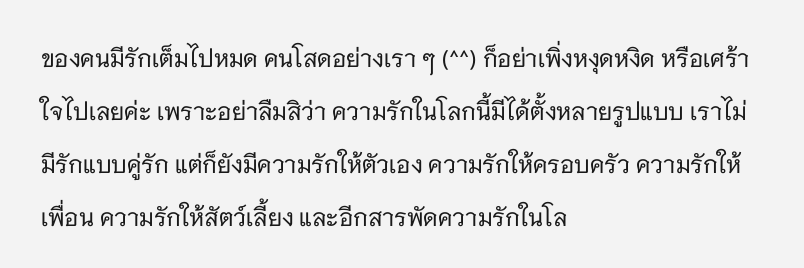ของคนมีรักเต็มไปหมด คนโสดอย่างเรา ๆ (^^) ก็อย่าเพิ่งหงุดหงิด หรือเศร้าใจไปเลยค่ะ เพราะอย่าลืมสิว่า ความรักในโลกนี้มีได้ตั้งหลายรูปแบบ เราไม่มีรักแบบคู่รัก แต่ก็ยังมีความรักให้ตัวเอง ความรักให้ครอบครัว ความรักให้เพื่อน ความรักให้สัตว์เลี้ยง และอีกสารพัดความรักในโล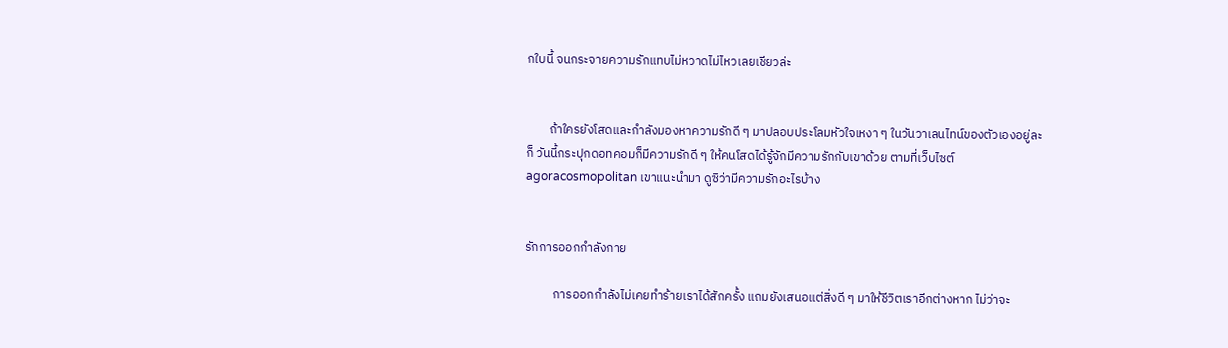กใบนี้ จนกระจายความรักแทบไม่หวาดไม่ไหวเลยเชียวล่ะ


        ถ้าใครยังโสดและกำลังมองหาความรักดี ๆ มาปลอบประโลมหัวใจเหงา ๆ ในวันวาเลนไทน์ของตัวเองอยู่ละก็ วันนี้กระปุกดอทคอมก็มีความรักดี ๆ ให้คนโสดได้รู้จักมีความรักกับเขาด้วย ตามที่เว็บไซต์ agoracosmopolitan เขาแนะนำมา ดูซิว่ามีความรักอะไรบ้าง


รักการออกกำลังกาย

          การออกกำลังไม่เคยทำร้ายเราได้สักครั้ง แถมยังเสนอแต่สิ่งดี ๆ มาให้ชีวิตเราอีกต่างหาก ไม่ว่าจะ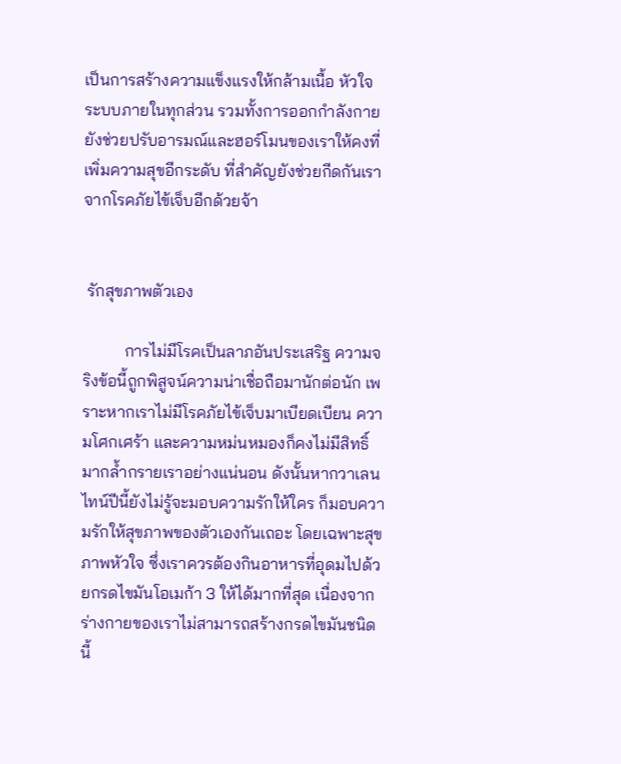เป็นการสร้างความแข็งแรงให้กล้ามเนื้อ หัวใจ ระบบภายในทุกส่วน รวมทั้งการออกกำลังกายยังช่วยปรับอารมณ์และฮอร์โมนของเราให้คงที่ เพิ่มความสุขอีกระดับ ที่สำคัญยังช่วยกีดกันเราจากโรคภัยไข้เจ็บอีกด้วยจ้า


 รักสุขภาพตัวเอง

          การไม่มีโรคเป็นลาภอันประเสริฐ ความจริงข้อนี้ถูกพิสูจน์ความน่าเชื่อถือมานักต่อนัก เพราะหากเราไม่มีโรคภัยไข้เจ็บมาเบียดเบียน ความโศกเศร้า และความหม่นหมองก็คงไม่มีสิทธิ์มากล้ำกรายเราอย่างแน่นอน ดังนั้นหากวาเลนไทน์ปีนี้ยังไม่รู้จะมอบความรักให้ใคร ก็มอบความรักให้สุขภาพของตัวเองกันเถอะ โดยเฉพาะสุขภาพหัวใจ ซึ่งเราควรต้องกินอาหารที่อุดมไปด้วยกรดไขมันโอเมก้า 3 ให้ได้มากที่สุด เนื่องจากร่างกายของเราไม่สามารถสร้างกรดไขมันชนิดนี้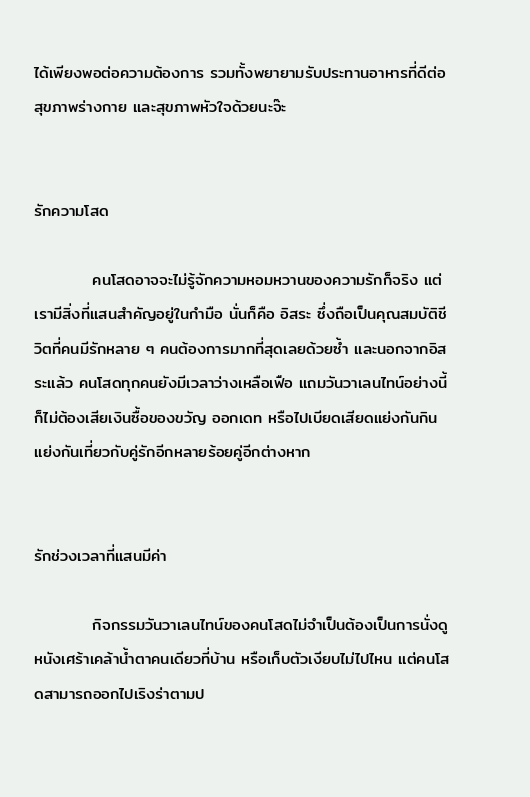ได้เพียงพอต่อความต้องการ รวมทั้งพยายามรับประทานอาหารที่ดีต่อสุขภาพร่างกาย และสุขภาพหัวใจด้วยนะจ๊ะ


รักความโสด

          คนโสดอาจจะไม่รู้จักความหอมหวานของความรักก็จริง แต่เรามีสิ่งที่แสนสำคัญอยู่ในกำมือ นั่นก็คือ อิสระ ซึ่งถือเป็นคุณสมบัติชีวิตที่คนมีรักหลาย ๆ คนต้องการมากที่สุดเลยด้วยซ้ำ และนอกจากอิสระแล้ว คนโสดทุกคนยังมีเวลาว่างเหลือเฟือ แถมวันวาเลนไทน์อย่างนี้ก็ไม่ต้องเสียเงินซื้อของขวัญ ออกเดท หรือไปเบียดเสียดแย่งกันกินแย่งกันเที่ยวกับคู่รักอีกหลายร้อยคู่อีกต่างหาก


รักช่วงเวลาที่แสนมีค่า

          กิจกรรมวันวาเลนไทน์ของคนโสดไม่จำเป็นต้องเป็นการนั่งดูหนังเศร้าเคล้าน้ำตาคนเดียวที่บ้าน หรือเก็บตัวเงียบไม่ไปไหน แต่คนโสดสามารถออกไปเริงร่าตามป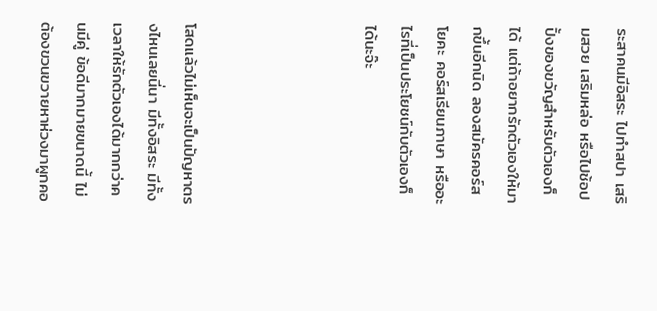ระสาคนมีอิสระ ไปทำสปา เสริมสวย เสริมหล่อ หรือไปช้อปปิ้งของขวัญสำหรับตัวเองก็ได้ แต่ถ้าอยากรักตัวเองให้มากขึ้นอีกนิด ลองสมัครคอร์สโยคะ คอร์สเรียนภาษา หรืออะไรที่เป็นประโยชน์กับตัวเองก็ได้นะจ๊ะ




โสดแล้วไม่เห็นจะเป็นปัญหาตรงไหนเลยนี่นา มีทั้งอิสระ มีทั้งเวลาให้รักตัวเองได้มากกว่าคนมีคู่ ข้อดีมากมายขนาดนี้ ไม่ต้องขวนขวายหาห่วงมาผูกคอ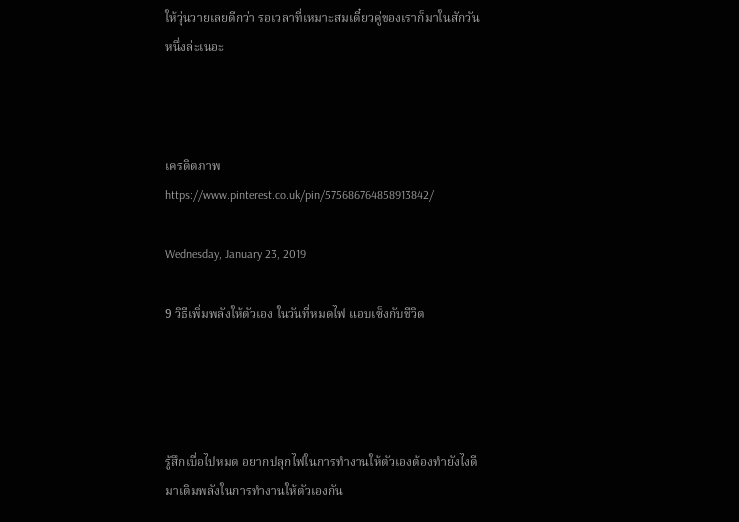ให้วุ่นวายเลยดีกว่า รอเวลาที่เหมาะสมเดี๋ยวคู่ของเราก็มาในสักวันหนึ่งล่ะเนอะ



เครดิตภาพ  https://www.pinterest.co.uk/pin/575686764858913842/

Wednesday, January 23, 2019

9 วิธีเพิ่มพลังให้ตัวเอง ในวันที่หมดไฟ แอบเซ็งกับชีวิต




รู้สึกเบื่อไปหมด อยากปลุกไฟในการทำงานให้ตัวเองต้องทำยังไงดี มาเติมพลังในการทำงานให้ตัวเองกัน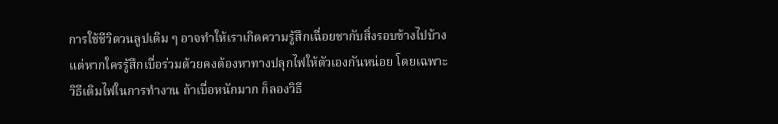การใช้ชีวิตวนลูปเดิม ๆ อาจทำให้เราเกิดความรู้สึกเฉื่อยชากับสิ่งรอบข้างไปบ้าง แต่หากใครรู้สึกเบื่อร่วมด้วยคงต้องหาทางปลุกไฟให้ตัวเองกันหน่อย โดยเฉพาะวิธีเติมไฟในการทำงาน ถ้าเบื่อหนักมาก ก็ลองวิธี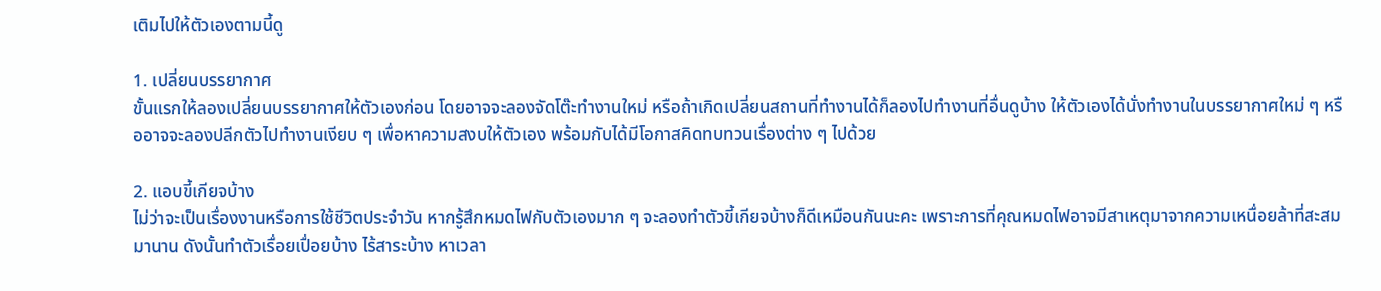เติมไปให้ตัวเองตามนี้ดู

1. เปลี่ยนบรรยากาศ
ขั้นแรกให้ลองเปลี่ยนบรรยากาศให้ตัวเองก่อน โดยอาจจะลองจัดโต๊ะทำงานใหม่ หรือถ้าเกิดเปลี่ยนสถานที่ทำงานได้ก็ลองไปทำงานที่อื่นดูบ้าง ให้ตัวเองได้นั่งทำงานในบรรยากาศใหม่ ๆ หรืออาจจะลองปลีกตัวไปทำงานเงียบ ๆ เพื่อหาความสงบให้ตัวเอง พร้อมกับได้มีโอกาสคิดทบทวนเรื่องต่าง ๆ ไปด้วย

2. แอบขี้เกียจบ้าง
ไม่ว่าจะเป็นเรื่องงานหรือการใช้ชีวิตประจำวัน หากรู้สึกหมดไฟกับตัวเองมาก ๆ จะลองทำตัวขี้เกียจบ้างก็ดีเหมือนกันนะคะ เพราะการที่คุณหมดไฟอาจมีสาเหตุมาจากความเหนื่อยล้าที่สะสมมานาน ดังนั้นทำตัวเรื่อยเปื่อยบ้าง ไร้สาระบ้าง หาเวลา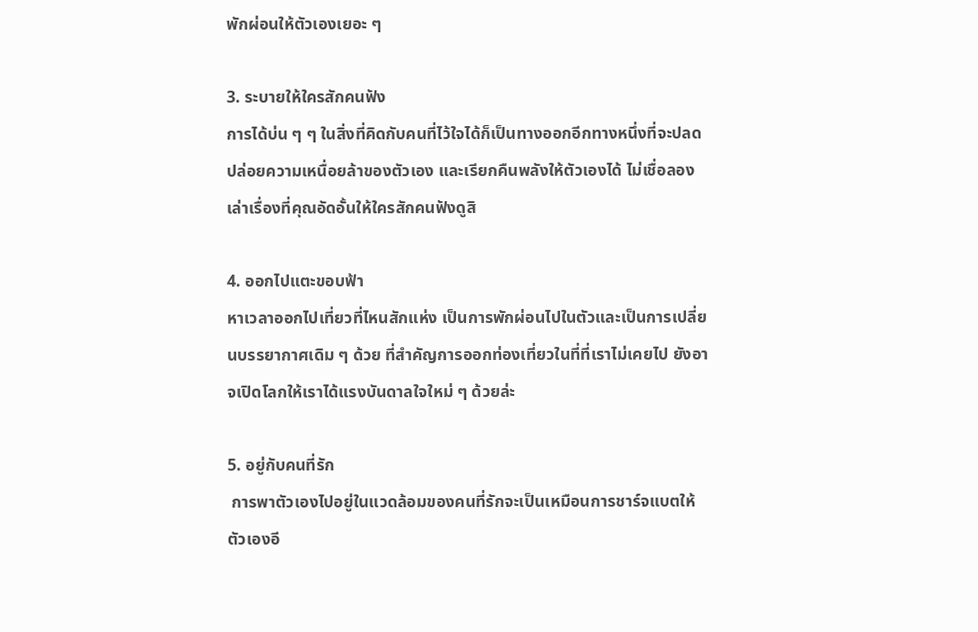พักผ่อนให้ตัวเองเยอะ ๆ

3. ระบายให้ใครสักคนฟัง
การได้บ่น ๆ ๆ ในสิ่งที่คิดกับคนที่ไว้ใจได้ก็เป็นทางออกอีกทางหนึ่งที่จะปลดปล่อยความเหนื่อยล้าของตัวเอง และเรียกคืนพลังให้ตัวเองได้ ไม่เชื่อลองเล่าเรื่องที่คุณอัดอั้นให้ใครสักคนฟังดูสิ

4. ออกไปแตะขอบฟ้า
หาเวลาออกไปเที่ยวที่ไหนสักแห่ง เป็นการพักผ่อนไปในตัวและเป็นการเปลี่ยนบรรยากาศเดิม ๆ ด้วย ที่สำคัญการออกท่องเที่ยวในที่ที่เราไม่เคยไป ยังอาจเปิดโลกให้เราได้แรงบันดาลใจใหม่ ๆ ด้วยล่ะ

5. อยู่กับคนที่รัก
 การพาตัวเองไปอยู่ในแวดล้อมของคนที่รักจะเป็นเหมือนการชาร์จแบตให้ตัวเองอี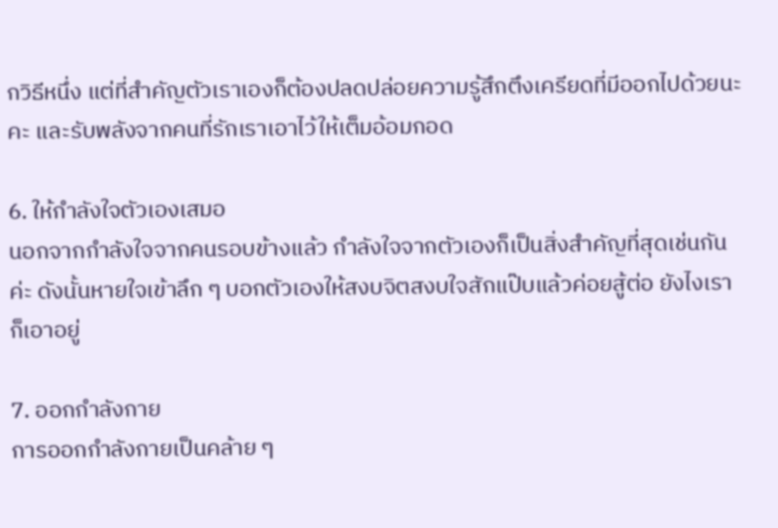กวิธีหนึ่ง แต่ที่สำคัญตัวเราเองก็ต้องปลดปล่อยความรู้สึกตึงเครียดที่มีออกไปด้วยนะคะ และรับพลังจากคนที่รักเราเอาไว้ให้เต็มอ้อมกอด

6. ให้กำลังใจตัวเองเสมอ
นอกจากกำลังใจจากคนรอบข้างแล้ว กำลังใจจากตัวเองก็เป็นสิ่งสำคัญที่สุดเช่นกันค่ะ ดังนั้นหายใจเข้าลึก ๆ บอกตัวเองให้สงบจิตสงบใจสักแป๊บแล้วค่อยสู้ต่อ ยังไงเราก็เอาอยู่

7. ออกกำลังกาย
การออกกำลังกายเป็นคล้าย ๆ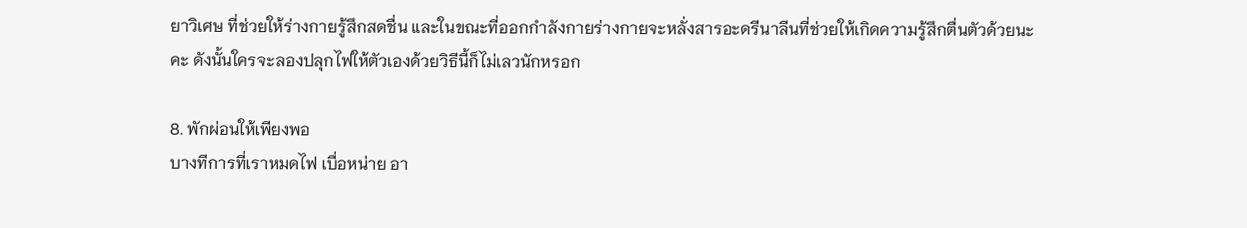ยาวิเศษ ที่ช่วยให้ร่างกายรู้สึกสดชื่น และในขณะที่ออกกำลังกายร่างกายจะหลั่งสารอะดรีนาลีนที่ช่วยให้เกิดความรู้สึกตื่นตัวด้วยนะคะ ดังนั้นใครจะลองปลุกไฟให้ตัวเองด้วยวิธีนี้ก็ไม่เลวนักหรอก

8. พักผ่อนให้เพียงพอ
บางทีการที่เราหมดไฟ เบื่อหน่าย อา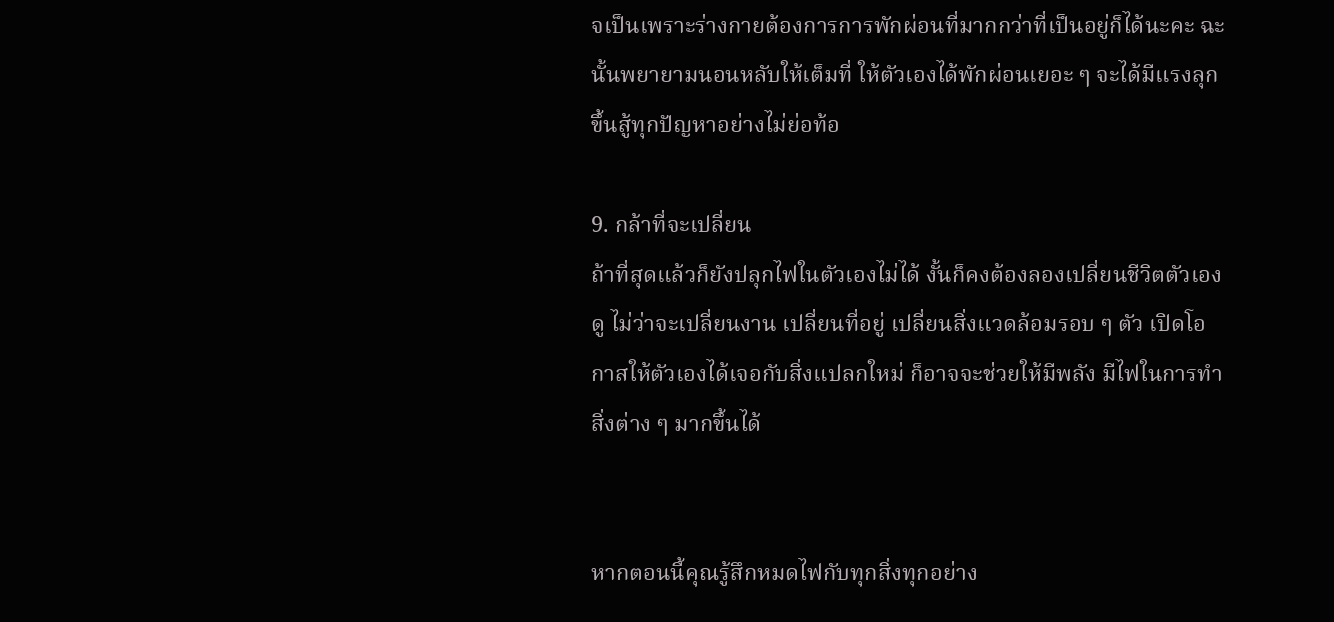จเป็นเพราะร่างกายต้องการการพักผ่อนที่มากกว่าที่เป็นอยู่ก็ได้นะคะ ฉะนั้นพยายามนอนหลับให้เต็มที่ ให้ตัวเองได้พักผ่อนเยอะ ๆ จะได้มีแรงลุกขึ้นสู้ทุกปัญหาอย่างไม่ย่อท้อ

9. กล้าที่จะเปลี่ยน
ถ้าที่สุดแล้วก็ยังปลุกไฟในตัวเองไม่ได้ งั้นก็คงต้องลองเปลี่ยนชีวิตตัวเองดู ไม่ว่าจะเปลี่ยนงาน เปลี่ยนที่อยู่ เปลี่ยนสิ่งแวดล้อมรอบ ๆ ตัว เปิดโอกาสให้ตัวเองได้เจอกับสิ่งแปลกใหม่ ก็อาจจะช่วยให้มีพลัง มีไฟในการทำสิ่งต่าง ๆ มากขึ้นได้


หากตอนนี้คุณรู้สึกหมดไฟกับทุกสิ่งทุกอย่าง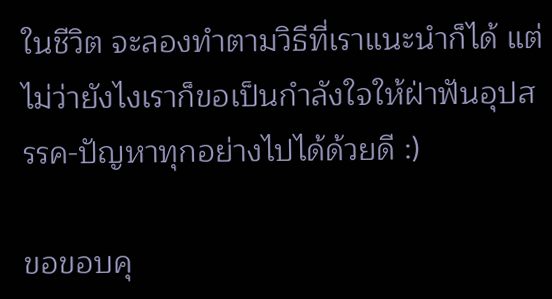ในชีวิต จะลองทำตามวิธีที่เราแนะนำก็ได้ แต่ไม่ว่ายังไงเราก็ขอเป็นกำลังใจให้ฝ่าฟันอุปสรรค-ปัญหาทุกอย่างไปได้ด้วยดี :)

ขอขอบคุ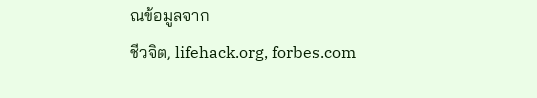ณข้อมูลจาก
ชีวจิต, lifehack.org, forbes.com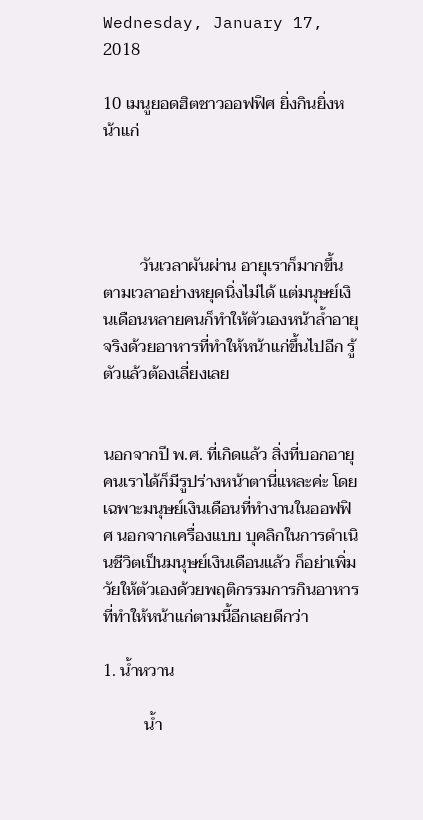Wednesday, January 17, 2018

10 เมนูยอดฮิตชาวออฟฟิศ ยิ่งกินยิ่งหน้าแก่




         วันเวลาผันผ่าน อายุเราก็มากขึ้นตามเวลาอย่างหยุดนิ่งไม่ได้ แต่มนุษย์เงินเดือนหลายคนก็ทำให้ตัวเองหน้าล้ำอายุจริงด้วยอาหารที่ทำให้หน้าแก่ขึ้นไปอีก รู้ตัวแล้วต้องเลี่ยงเลย


นอกจากปี พ.ศ. ที่เกิดแล้ว สิ่งที่บอกอายุคนเราได้ก็มีรูปร่างหน้าตานี่แหละค่ะ โดยเฉพาะมนุษย์เงินเดือนที่ทำงานในออฟฟิศ นอกจากเครื่องแบบ บุคลิกในการดำเนินชีวิตเป็นมนุษย์เงินเดือนแล้ว ก็อย่าเพิ่มวัยให้ตัวเองด้วยพฤติกรรมการกินอาหารที่ทำให้หน้าแก่ตามนี้อีกเลยดีกว่า

1. น้ำหวาน

          น้ำ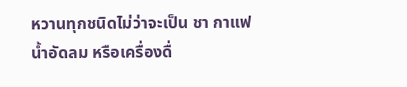หวานทุกชนิดไม่ว่าจะเป็น ชา กาแฟ น้ำอัดลม หรือเครื่องดื่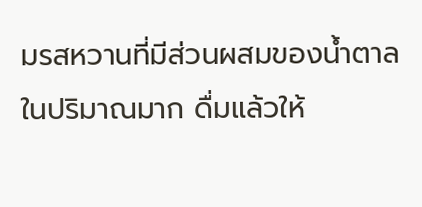มรสหวานที่มีส่วนผสมของน้ำตาลในปริมาณมาก ดื่มแล้วให้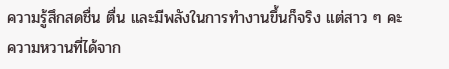ความรู้สึกสดชื่น ตื่น และมีพลังในการทำงานขึ้นก็จริง แต่สาว ๆ คะ ความหวานที่ได้จาก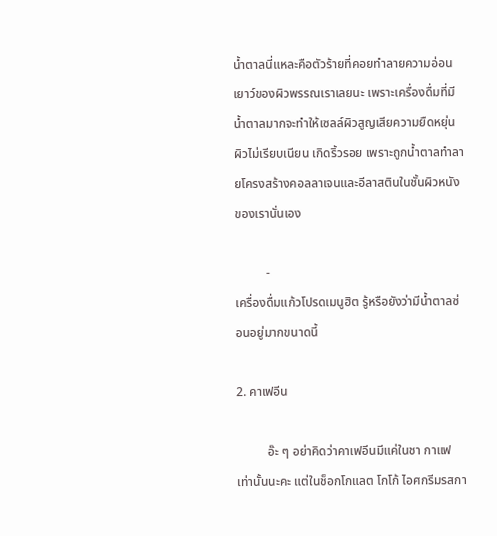น้ำตาลนี่แหละคือตัวร้ายที่คอยทำลายความอ่อนเยาว์ของผิวพรรณเราเลยนะ เพราะเครื่องดื่มที่มีน้ำตาลมากจะทำให้เซลล์ผิวสูญเสียความยืดหยุ่น ผิวไม่เรียบเนียน เกิดริ้วรอย เพราะถูกน้ำตาลทำลายโครงสร้างคอลลาเจนและอีลาสตินในชั้นผิวหนังของเรานั่นเอง

          -
เครื่องดื่มแก้วโปรดเมนูฮิต รู้หรือยังว่ามีน้ำตาลซ่อนอยู่มากขนาดนี้

2. คาเฟอีน

          อ๊ะ ๆ อย่าคิดว่าคาเฟอีนมีแค่ในชา กาแฟ เท่านั้นนะคะ แต่ในช็อกโกแลต โกโก้ ไอศกรีมรสกา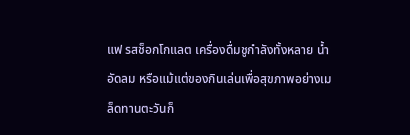แฟ รสช็อกโกแลต เครื่องดื่มชูกำลังทั้งหลาย น้ำอัดลม หรือแม้แต่ของกินเล่นเพื่อสุขภาพอย่างเมล็ดทานตะวันก็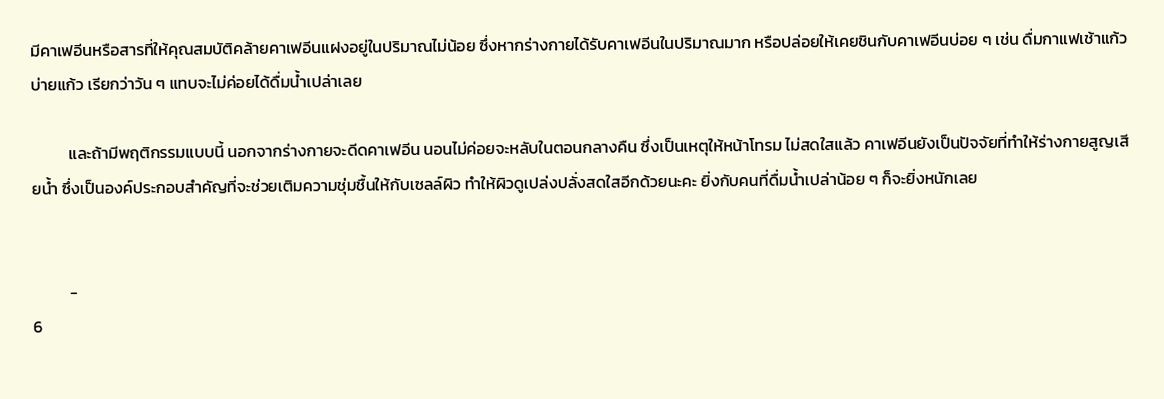มีคาเฟอีนหรือสารที่ให้คุณสมบัติคล้ายคาเฟอีนแฝงอยู่ในปริมาณไม่น้อย ซึ่งหากร่างกายได้รับคาเฟอีนในปริมาณมาก หรือปล่อยให้เคยชินกับคาเฟอีนบ่อย ๆ เช่น ดื่มกาแฟเช้าแก้ว บ่ายแก้ว เรียกว่าวัน ๆ แทบจะไม่ค่อยได้ดื่มน้ำเปล่าเลย

          และถ้ามีพฤติกรรมแบบนี้ นอกจากร่างกายจะดีดคาเฟอีน นอนไม่ค่อยจะหลับในตอนกลางคืน ซึ่งเป็นเหตุให้หน้าโทรม ไม่สดใสแล้ว คาเฟอีนยังเป็นปัจจัยที่ทำให้ร่างกายสูญเสียน้ำ ซึ่งเป็นองค์ประกอบสำคัญที่จะช่วยเติมความชุ่มชื้นให้กับเซลล์ผิว ทำให้ผิวดูเปล่งปลั่งสดใสอีกด้วยนะคะ ยิ่งกับคนที่ดื่มน้ำเปล่าน้อย ๆ ก็จะยิ่งหนักเลย


          -
6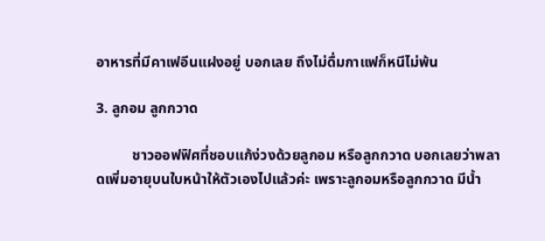อาหารที่มีคาเฟอีนแฝงอยู่ บอกเลย ถึงไม่ดื่มกาแฟก็หนีไม่พ้น

3. ลูกอม ลูกกวาด

          ชาวออฟฟิศที่ชอบแก้ง่วงด้วยลูกอม หรือลูกกวาด บอกเลยว่าพลาดเพิ่มอายุบนใบหน้าให้ตัวเองไปแล้วค่ะ เพราะลูกอมหรือลูกกวาด มีน้ำ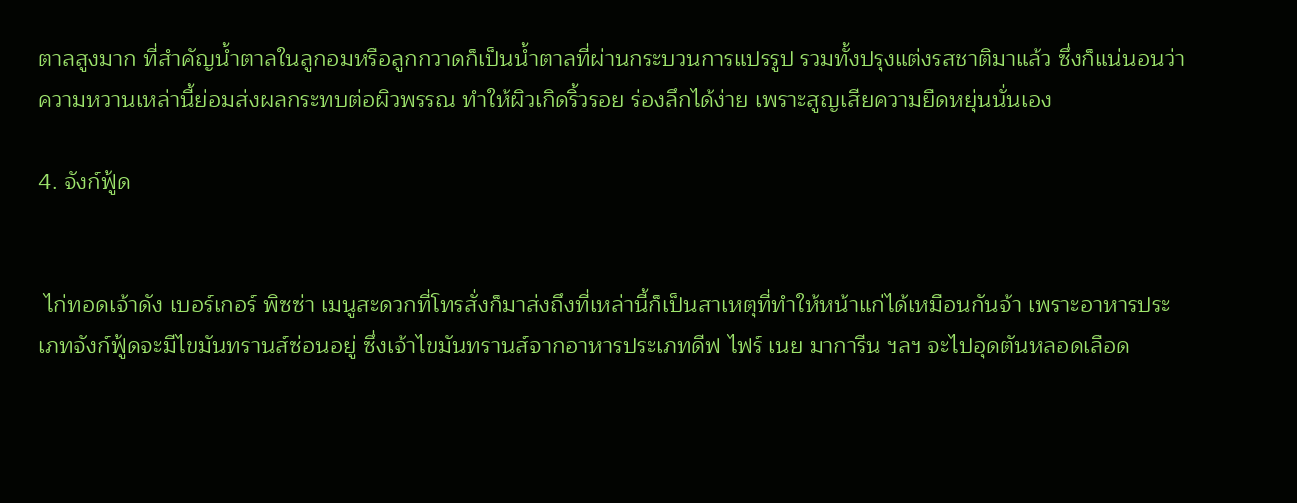ตาลสูงมาก ที่สำคัญน้ำตาลในลูกอมหรือลูกกวาดก็เป็นน้ำตาลที่ผ่านกระบวนการแปรรูป รวมทั้งปรุงแต่งรสชาติมาแล้ว ซึ่งก็แน่นอนว่าความหวานเหล่านี้ย่อมส่งผลกระทบต่อผิวพรรณ ทำให้ผิวเกิดริ้วรอย ร่องลึกได้ง่าย เพราะสูญเสียความยืดหยุ่นนั่นเอง

4. จังก์ฟู้ด


 ไก่ทอดเจ้าดัง เบอร์เกอร์ พิซซ่า เมนูสะดวกที่โทรสั่งก็มาส่งถึงที่เหล่านี้ก็เป็นสาเหตุที่ทำให้หน้าแก่ได้เหมือนกันจ้า เพราะอาหารประเภทจังก์ฟู้ดจะมีไขมันทรานส์ซ่อนอยู่ ซึ่งเจ้าไขมันทรานส์จากอาหารประเภทดีฟ ไฟร์ เนย มาการีน ฯลฯ จะไปอุดตันหลอดเลือด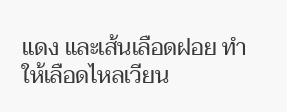แดง และเส้นเลือดฝอย ทำให้เลือดไหลเวียน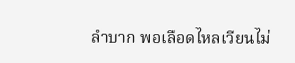ลำบาก พอเลือดไหลเวียนไม่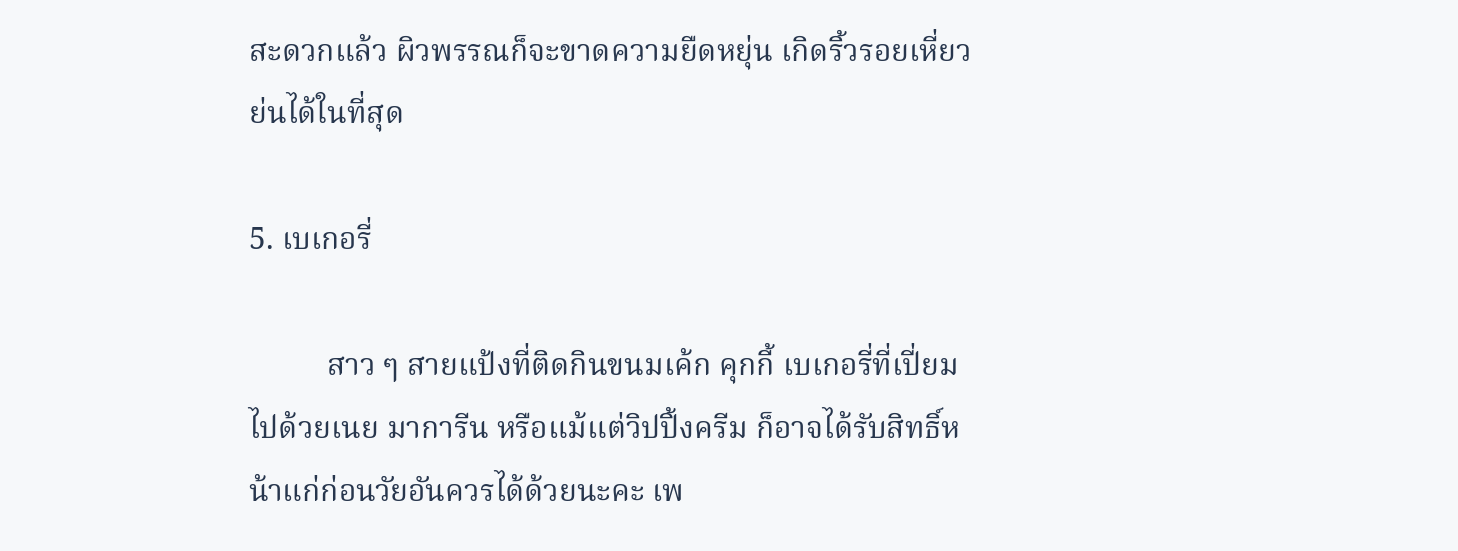สะดวกแล้ว ผิวพรรณก็จะขาดความยืดหยุ่น เกิดริ้วรอยเหี่ยวย่นได้ในที่สุด

5. เบเกอรี่

          สาว ๆ สายแป้งที่ติดกินขนมเค้ก คุกกี้ เบเกอรี่ที่เปี่ยมไปด้วยเนย มาการีน หรือแม้แต่วิปปิ้งครีม ก็อาจได้รับสิทธิ์หน้าแก่ก่อนวัยอันควรได้ด้วยนะคะ เพ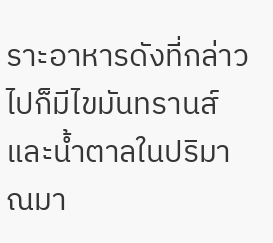ราะอาหารดังที่กล่าวไปก็มีไขมันทรานส์และน้ำตาลในปริมาณมา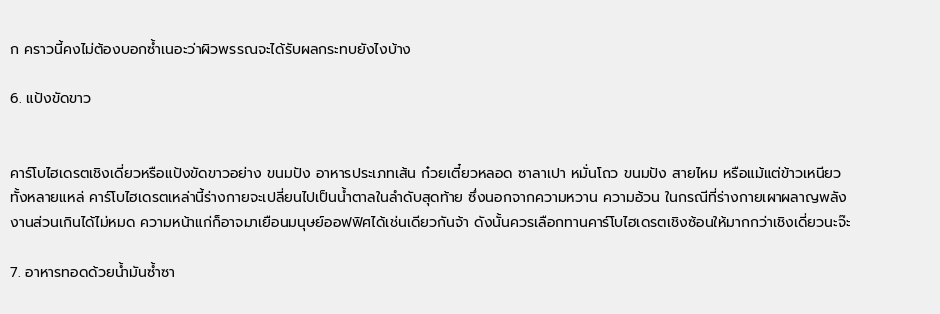ก คราวนี้คงไม่ต้องบอกซ้ำเนอะว่าผิวพรรณจะได้รับผลกระทบยังไงบ้าง

6. แป้งขัดขาว


คาร์โบไฮเดรตเชิงเดี่ยวหรือแป้งขัดขาวอย่าง ขนมปัง อาหารประเภทเส้น ก๋วยเตี๋ยวหลอด ซาลาเปา หมั่นโถว ขนมปัง สายไหม หรือแม้แต่ข้าวเหนียวทั้งหลายแหล่ คาร์โบไฮเดรตเหล่านี้ร่างกายจะเปลี่ยนไปเป็นน้ำตาลในลำดับสุดท้าย ซึ่งนอกจากความหวาน ความอ้วน ในกรณีที่ร่างกายเผาผลาญพลังงานส่วนเกินได้ไม่หมด ความหน้าแก่ก็อาจมาเยือนมนุษย์ออฟฟิศได้เช่นเดียวกันจ้า ดังนั้นควรเลือกทานคาร์โบไฮเดรตเชิงซ้อนให้มากกว่าเชิงเดี่ยวนะจ๊ะ

7. อาหารทอดด้วยน้ำมันซ้ำซา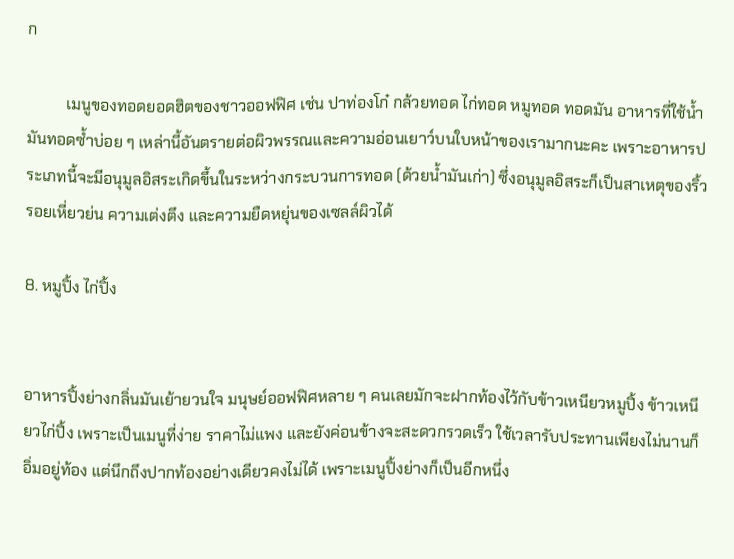ก

          เมนูของทอดยอดฮิตของชาวออฟฟิศ เช่น ปาท่องโก๋ กล้วยทอด ไก่ทอด หมูทอด ทอดมัน อาหารที่ใช้น้ำมันทอดซ้ำบ่อย ๆ เหล่านี้อันตรายต่อผิวพรรณและความอ่อนเยาว์บนใบหน้าของเรามากนะคะ เพราะอาหารประเภทนี้จะมีอนุมูลอิสระเกิดขึ้นในระหว่างกระบวนการทอด (ด้วยน้ำมันเก่า) ซึ่งอนุมูลอิสระก็เป็นสาเหตุของริ้วรอยเหี่ยวย่น ความเต่งตึง และความยืดหยุ่นของเซลล์ผิวได้

8. หมูปิ้ง ไก่ปิ้ง


อาหารปิ้งย่างกลิ่นมันเย้ายวนใจ มนุษย์ออฟฟิศหลาย ๆ คนเลยมักจะฝากท้องไว้กับข้าวเหนียวหมูปิ้ง ข้าวเหนียวไก่ปิ้ง เพราะเป็นเมนูที่ง่าย ราคาไม่แพง และยังค่อนข้างจะสะดวกรวดเร็ว ใช้เวลารับประทานเพียงไม่นานก็อิ่มอยู่ท้อง แต่นึกถึงปากท้องอย่างเดียวคงไม่ได้ เพราะเมนูปิ้งย่างก็เป็นอีกหนึ่ง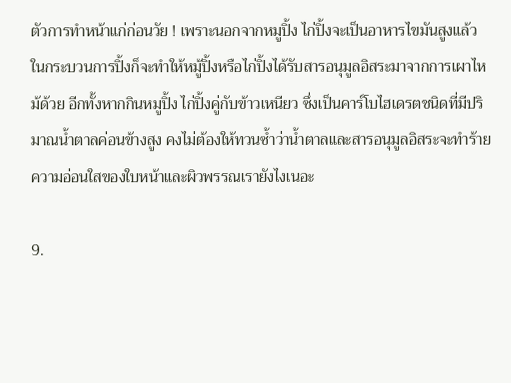ตัวการทำหน้าแก่ก่อนวัย ! เพราะนอกจากหมูปิ้ง ไก่ปิ้งจะเป็นอาหารไขมันสูงแล้ว ในกระบวนการปิ้งก็จะทำให้หมู้ปิ้งหรือไก่ปิ้งได้รับสารอนุมูลอิสระมาจากการเผาไหม้ด้วย อีกทั้งหากกินหมูปิ้ง ไก่ปิ้งคู่กับข้าวเหนียว ซึ่งเป็นคาร์โบไฮเดรตชนิดที่มีปริมาณน้ำตาลค่อนข้างสูง คงไม่ต้องให้ทวนซ้ำว่าน้ำตาลและสารอนุมูลอิสระจะทำร้ายความอ่อนใสของใบหน้าและผิวพรรณเรายังไงเนอะ

9.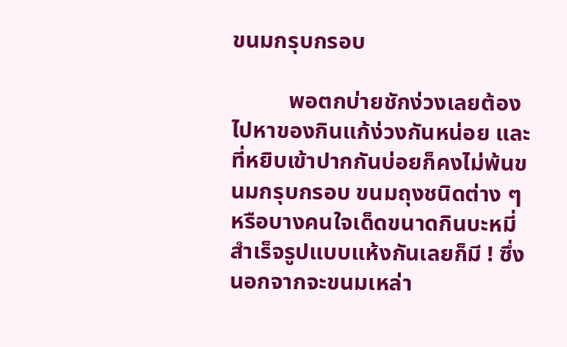ขนมกรุบกรอบ

          พอตกบ่ายชักง่วงเลยต้องไปหาของกินแก้ง่วงกันหน่อย และที่หยิบเข้าปากกันบ่อยก็คงไม่พ้นขนมกรุบกรอบ ขนมถุงชนิดต่าง ๆ หรือบางคนใจเด็ดขนาดกินบะหมี่สำเร็จรูปแบบแห้งกันเลยก็มี ! ซึ่งนอกจากจะขนมเหล่า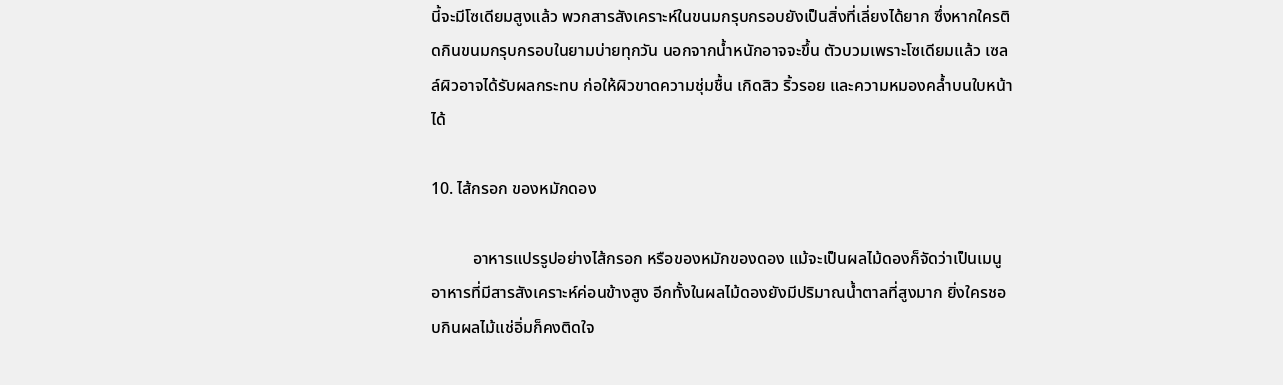นี้จะมีโซเดียมสูงแล้ว พวกสารสังเคราะห์ในขนมกรุบกรอบยังเป็นสิ่งที่เลี่ยงได้ยาก ซึ่งหากใครติดกินขนมกรุบกรอบในยามบ่ายทุกวัน นอกจากน้ำหนักอาจจะขึ้น ตัวบวมเพราะโซเดียมแล้ว เซลล์ผิวอาจได้รับผลกระทบ ก่อให้ผิวขาดความชุ่มชื้น เกิดสิว ริ้วรอย และความหมองคล้ำบนใบหน้าได้

10. ไส้กรอก ของหมักดอง

          อาหารแปรรูปอย่างไส้กรอก หรือของหมักของดอง แม้จะเป็นผลไม้ดองก็จัดว่าเป็นเมนูอาหารที่มีสารสังเคราะห์ค่อนข้างสูง อีกทั้งในผลไม้ดองยังมีปริมาณน้ำตาลที่สูงมาก ยิ่งใครชอบกินผลไม้แช่อิ่มก็คงติดใจ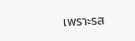เพราะรส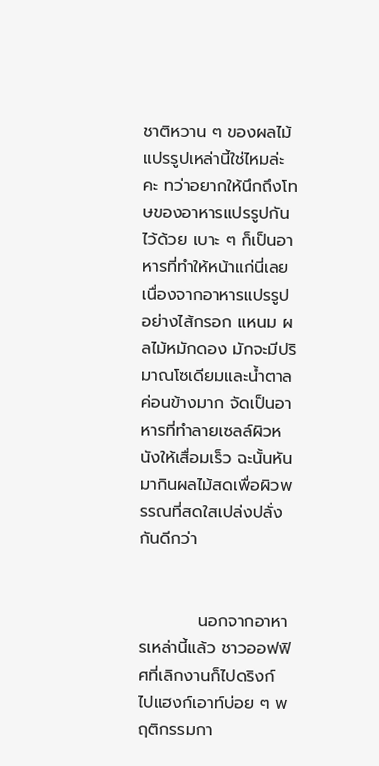ชาติหวาน ๆ ของผลไม้แปรรูปเหล่านี้ใช่ไหมล่ะคะ ทว่าอยากให้นึกถึงโทษของอาหารแปรรูปกันไว้ด้วย เบาะ ๆ ก็เป็นอาหารที่ทำให้หน้าแก่นี่เลย เนื่องจากอาหารแปรรูปอย่างไส้กรอก แหนม ผลไม้หมักดอง มักจะมีปริมาณโซเดียมและน้ำตาลค่อนข้างมาก จัดเป็นอาหารที่ทำลายเซลล์ผิวหนังให้เสื่อมเร็ว ฉะนั้นหันมากินผลไม้สดเพื่อผิวพรรณที่สดใสเปล่งปลั่งกันดีกว่า


          นอกจากอาหารเหล่านี้แล้ว ชาวออฟฟิศที่เลิกงานก็ไปดริงก์ ไปแฮงก์เอาท์บ่อย ๆ พฤติกรรมกา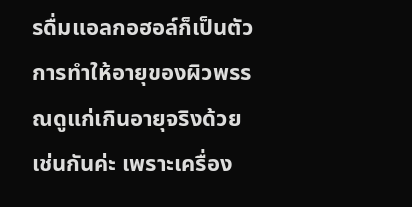รดื่มแอลกอฮอล์ก็เป็นตัวการทำให้อายุของผิวพรรณดูแก่เกินอายุจริงด้วยเช่นกันค่ะ เพราะเครื่อง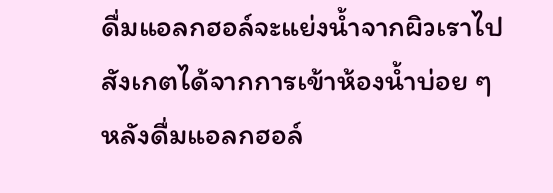ดื่มแอลกฮอล์จะแย่งน้ำจากผิวเราไป สังเกตได้จากการเข้าห้องน้ำบ่อย ๆ หลังดื่มแอลกฮอล์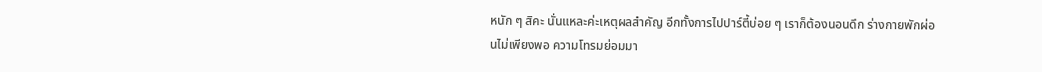หนัก ๆ สิคะ นั่นแหละค่ะเหตุผลสำคัญ อีกทั้งการไปปาร์ตี้บ่อย ๆ เราก็ต้องนอนดึก ร่างกายพักผ่อนไม่เพียงพอ ความโทรมย่อมมา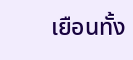เยือนทั้ง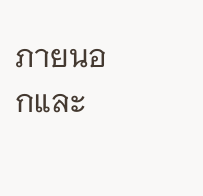ภายนอกและ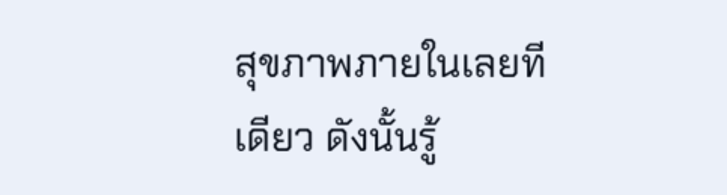สุขภาพภายในเลยทีเดียว ดังนั้นรู้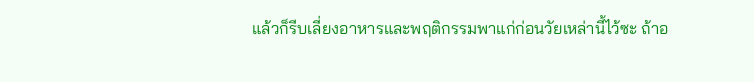แล้วก็รีบเลี่ยงอาหารและพฤติกรรมพาแก่ก่อนวัยเหล่านี้ไว้ซะ ถ้าอ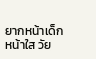ยากหน้าเด็ก หน้าใส วัย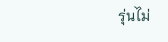รุ่นไม่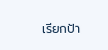เรียกป้า